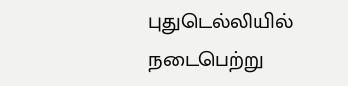புதுடெல்லியில் நடைபெற்று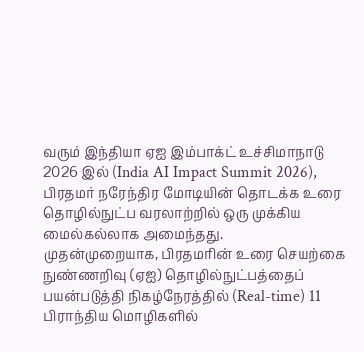வரும் இந்தியா ஏஐ இம்பாக்ட் உச்சிமாநாடு 2026 இல் (India AI Impact Summit 2026), பிரதமர் நரேந்திர மோடியின் தொடக்க உரை தொழில்நுட்ப வரலாற்றில் ஒரு முக்கிய மைல்கல்லாக அமைந்தது.
முதன்முறையாக, பிரதமரின் உரை செயற்கை நுண்ணறிவு (ஏஐ) தொழில்நுட்பத்தைப் பயன்படுத்தி நிகழ்நேரத்தில் (Real-time) 11 பிராந்திய மொழிகளில்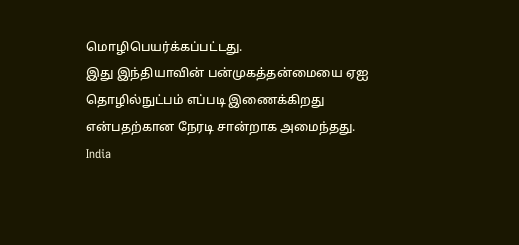மொழிபெயர்க்கப்பட்டது.
இது இந்தியாவின் பன்முகத்தன்மையை ஏஐ தொழில்நுட்பம் எப்படி இணைக்கிறது என்பதற்கான நேரடி சான்றாக அமைந்தது.
India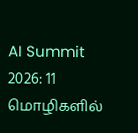AI Summit 2026: 11 மொழிகளில்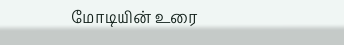மோடியின் உரை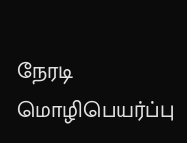நேரடி மொழிபெயர்ப்பு